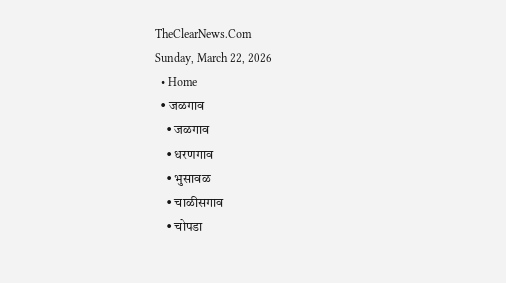TheClearNews.Com
Sunday, March 22, 2026
  • Home
  • जळगाव
    • जळगाव
    • धरणगाव
    • भुसावळ
    • चाळीसगाव
    • चोपडा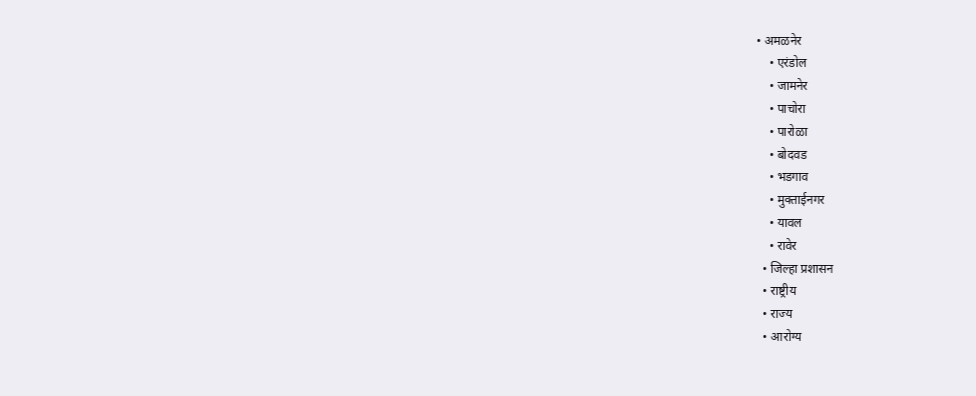• अमळनेर
    • एरंडोल
    • जामनेर
    • पाचोरा
    • पारोळा
    • बोदवड
    • भडगाव
    • मुक्ताईनगर
    • यावल
    • रावेर
  • जिल्हा प्रशासन
  • राष्ट्रीय
  • राज्य
  • आरोग्य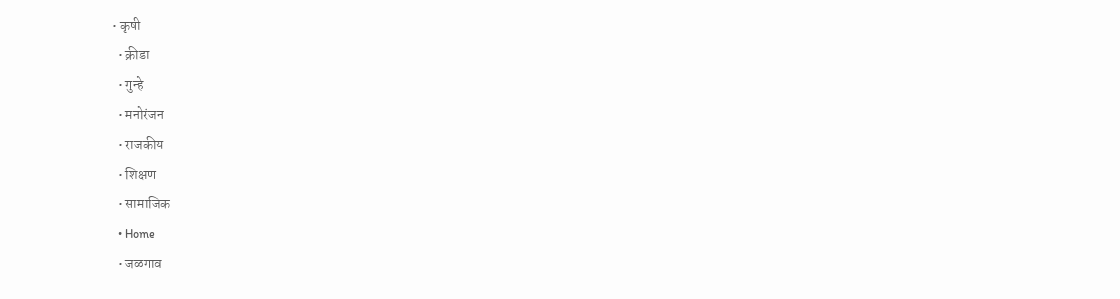• कृषी
  • क्रीडा
  • गुन्हे
  • मनोरंजन
  • राजकीय
  • शिक्षण
  • सामाजिक
  • Home
  • जळगाव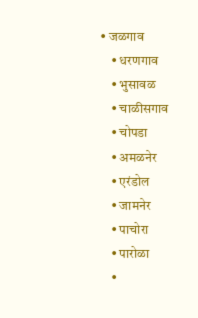• जळगाव
    • धरणगाव
    • भुसावळ
    • चाळीसगाव
    • चोपडा
    • अमळनेर
    • एरंडोल
    • जामनेर
    • पाचोरा
    • पारोळा
    •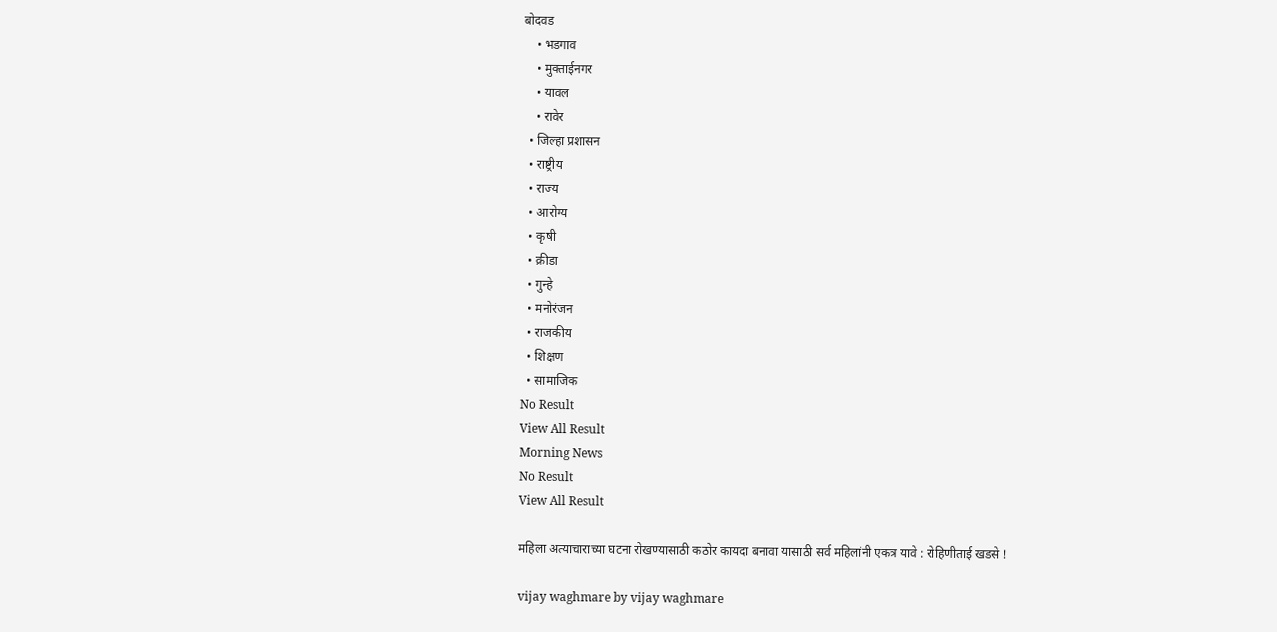बोदवड
    • भडगाव
    • मुक्ताईनगर
    • यावल
    • रावेर
  • जिल्हा प्रशासन
  • राष्ट्रीय
  • राज्य
  • आरोग्य
  • कृषी
  • क्रीडा
  • गुन्हे
  • मनोरंजन
  • राजकीय
  • शिक्षण
  • सामाजिक
No Result
View All Result
Morning News
No Result
View All Result

महिला अत्याचाराच्या घटना रोखण्यासाठी कठोर कायदा बनावा यासाठी सर्व महिलांनी एकत्र यावे : रोहिणीताई खडसे !

vijay waghmare by vijay waghmare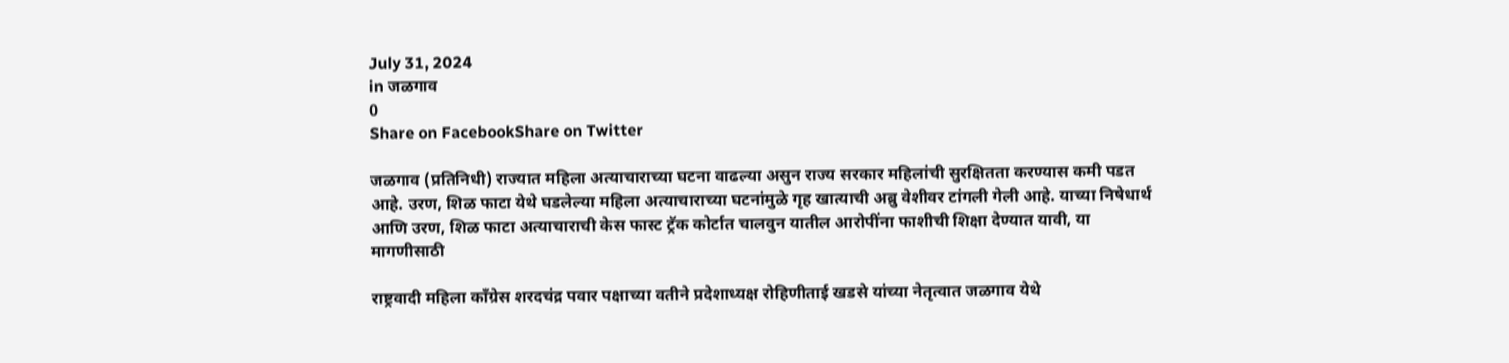July 31, 2024
in जळगाव
0
Share on FacebookShare on Twitter

जळगाव (प्रतिनिधी) राज्यात महिला अत्याचाराच्या घटना वाढल्या असुन राज्य सरकार महिलांची सुरक्षितता करण्यास कमी पडत आहे. उरण, शिळ फाटा येथे घडलेल्या महिला अत्याचाराच्या घटनांमुळे गृह खात्याची अब्रु वेशीवर टांगली गेली आहे. याच्या निषेधार्थ आणि उरण, शिळ फाटा अत्याचाराची केस फास्ट ट्रॅक कोर्टात चालवुन यातील आरोपींना फाशीची शिक्षा देण्यात यावी, या मागणीसाठी

राष्ट्रवादी महिला काँग्रेस शरदचंद्र पवार पक्षाच्या वतीने प्रदेशाध्यक्ष रोहिणीताई खडसे यांच्या नेतृत्वात जळगाव येथे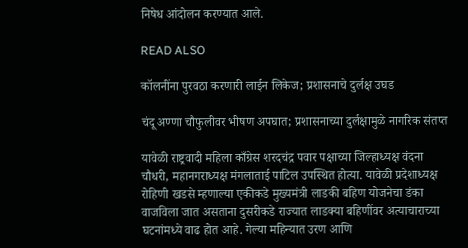निषेध आंदोलन करण्यात आले.

READ ALSO

कॉलनींना पुरवठा करणारी लाईन लिकेज; प्रशासनाचे दुर्लक्ष उघड

चंदू अण्णा चौफुलीवर भीषण अपघात; प्रशासनाच्या दुर्लक्षामुळे नागरिक संतप्त

यावेळी राष्ट्रवादी महिला काँग्रेस शरदचंद्र पवार पक्षाच्या जिल्हाध्यक्ष वंदना चौधरी, महानगराध्यक्ष मंगलाताई पाटिल उपस्थित होत्या. यावेळी प्रदेशाध्यक्ष रोहिणी खडसे म्हणाल्या एकीकडे मुख्यमंत्री लाडकी बहिण योजनेचा डंका वाजविला जात असताना दुसरीकडे राज्यात लाडक्या बहिणींवर अत्याचाराच्या घटनांमध्ये वाढ होत आहे. गेल्या महिन्यात उरण आणि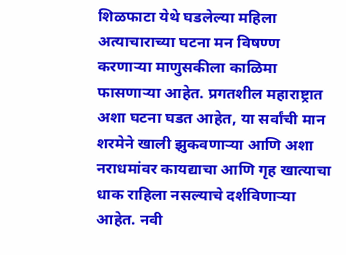शिळफाटा येथे घडलेल्या महिला अत्याचाराच्या घटना मन विषण्ण करणाऱ्या माणुसकीला काळिमा फासणाऱ्या आहेत. प्रगतशील महाराष्ट्रात अशा घटना घडत आहेत, या सर्वांची मान शरमेने खाली झुकवणाऱ्या आणि अशा नराधमांवर कायद्याचा आणि गृह खात्याचा धाक राहिला नसल्याचे दर्शविणाऱ्या आहेत. नवी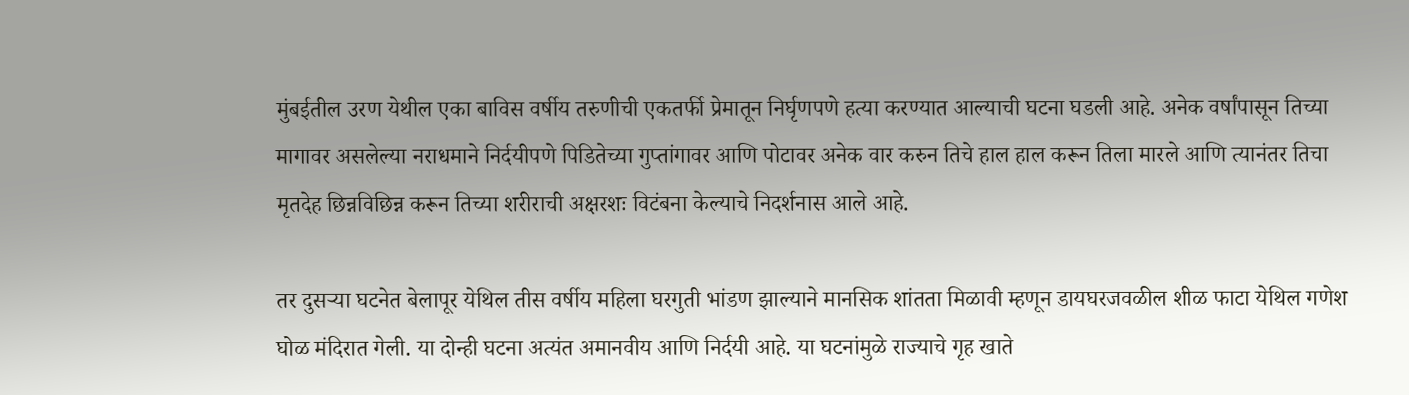मुंबईतील उरण येथील एका बाविस वर्षीय तरुणीची एकतर्फी प्रेमातून निर्घृणपणे हत्या करण्यात आल्याची घटना घडली आहे. अनेक वर्षांपासून तिच्या मागावर असलेल्या नराधमाने निर्दयीपणे पिडितेच्या गुप्तांगावर आणि पोटावर अनेक वार करुन तिचे हाल हाल करून तिला मारले आणि त्यानंतर तिचा मृतदेह छिन्नविछिन्न करून तिच्या शरीराची अक्षरशः विटंबना केल्याचे निदर्शनास आले आहे.

तर दुसऱ्या घटनेत बेलापूर येथिल तीस वर्षीय महिला घरगुती भांडण झाल्याने मानसिक शांतता मिळावी म्हणून डायघरजवळील शीळ फाटा येथिल गणेश घोळ मंदिरात गेली. या दोन्ही घटना अत्यंत अमानवीय आणि निर्दयी आहे. या घटनांमुळे राज्याचे गृह खाते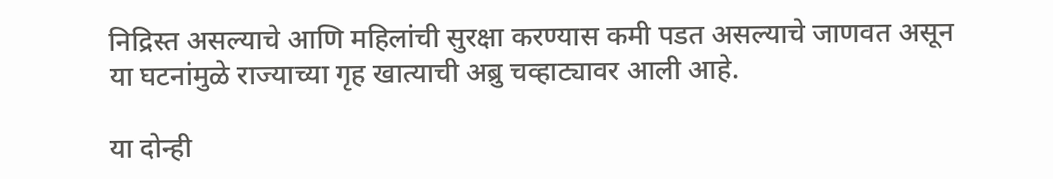निद्रिस्त असल्याचे आणि महिलांची सुरक्षा करण्यास कमी पडत असल्याचे जाणवत असून या घटनांमुळे राज्याच्या गृह खात्याची अब्रु चव्हाट्यावर आली आहे.

या दोन्ही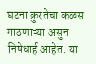घटना क्रुरतेचा कळस गाठणाऱ्या असुन निषेधार्ह आहेत. या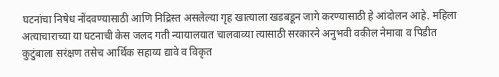घटनांचा निषेध नोंदवण्यासाठी आणि निद्रिस्त असलेल्या गृह खात्याला खडबडून जागे करण्यासाठी हे आंदोलन आहे. महिला अत्याचाराच्या या घटनाची केस जलद गती न्यायालयात चालवाव्या त्यासाठी सरकारने अनुभवी वकील नेमावा व पिडीत कुटुंबाला सरंक्षण तसेच आर्थिक सहाय्य द्यावे व विकृत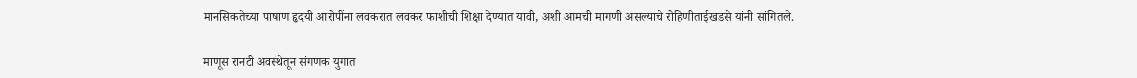मानसिकतेच्या पाषाण हृदयी आरोपींना लवकरात लवकर फाशीची शिक्षा देण्यात यावी, अशी आमची मागणी असल्याचे रोहिणीताईखडसे यांनी सांगितले.

माणूस रानटी अवस्थेतून संगणक युगात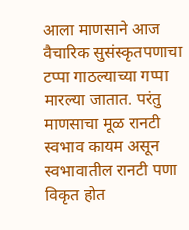आला माणसाने आज वैचारिक सुसंस्कृतपणाचा टप्पा गाठल्याच्या गप्पा मारल्या जातात. परंतु माणसाचा मूळ रानटी स्वभाव कायम असून स्वभावातील रानटी पणा विकृत होत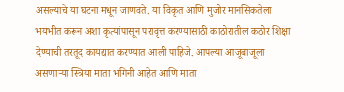असल्याचे या घटना मधून जाणवते. या विकृत आणि मुजोर मानसिकतेला भयभीत करून अशा कृत्यांपासून परावृत्त करण्यासाठी काठोरातील कठोर शिक्षा देण्याची तरतूद कायद्यात करण्यात आली पाहिजे. आपल्या आजूबाजूला असणाऱ्या स्त्रिया माता भगिनी आहेत आणि माता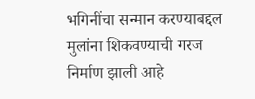भगिनींचा सन्मान करण्याबद्दल मुलांना शिकवण्याची गरज निर्माण झाली आहे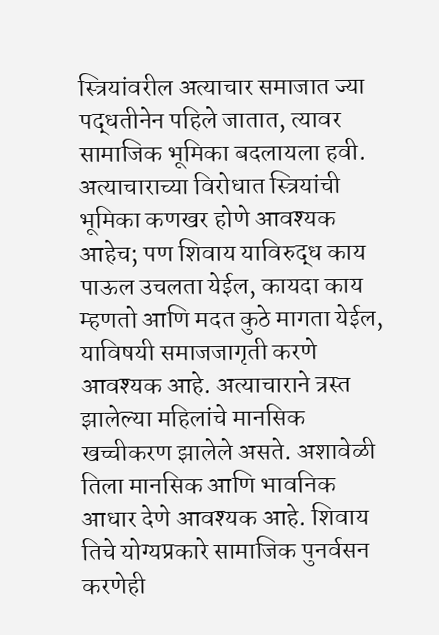स्त्रियांवरील अत्याचार समाजात ज्या पद्धतीनेन पहिले जातात, त्यावर सामाजिक भूमिका बदलायला हवी. अत्याचाराच्या विरोधात स्त्रियांची भूमिका कणखर होणे आवश्यक आहेच; पण शिवाय याविरुद्ध काय पाऊल उचलता येईल, कायदा काय म्हणतो आणि मदत कुठे मागता येईल, याविषयी समाजजागृती करणे आवश्यक आहे. अत्याचाराने त्रस्त झालेल्या महिलांचे मानसिक खच्चीकरण झालेले असते. अशावेळी तिला मानसिक आणि भावनिक आधार देणे आवश्यक आहे. शिवाय तिचे योग्यप्रकारे सामाजिक पुनर्वसन करणेही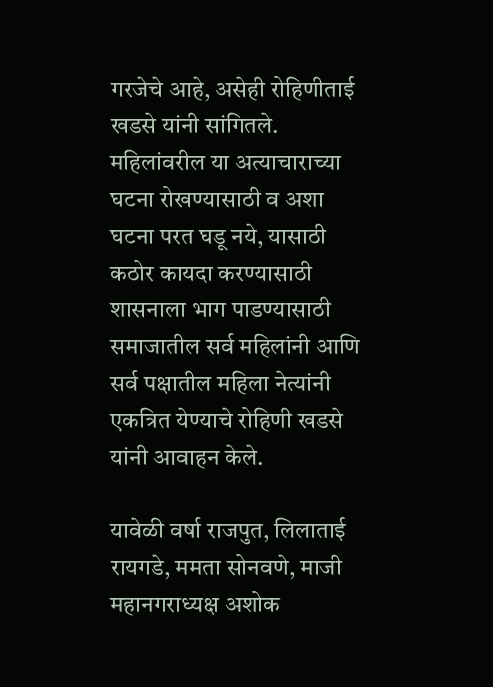गरजेचे आहे, असेही रोहिणीताई खडसे यांनी सांगितले. महिलांवरील या अत्याचाराच्या घटना रोखण्यासाठी व अशा घटना परत घडू नये, यासाठी कठोर कायदा करण्यासाठी शासनाला भाग पाडण्यासाठी समाजातील सर्व महिलांनी आणि सर्व पक्षातील महिला नेत्यांनी एकत्रित येण्याचे रोहिणी खडसे यांनी आवाहन केले.

यावेळी वर्षा राजपुत, लिलाताई रायगडे, ममता सोनवणे, माजी महानगराध्यक्ष अशोक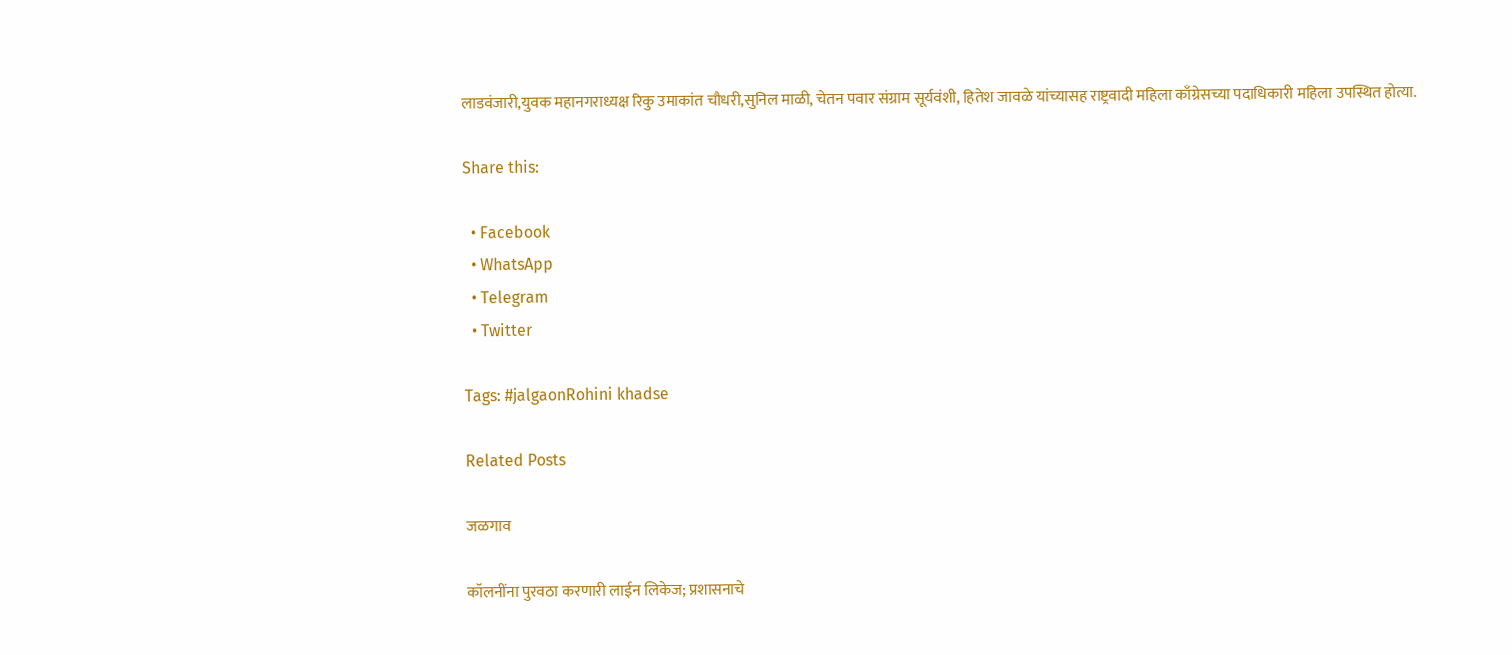लाडवंजारी,युवक महानगराध्यक्ष रिकु उमाकांत चौधरी,सुनिल माळी, चेतन पवार संग्राम सूर्यवंशी, हितेश जावळे यांच्यासह राष्ट्रवादी महिला काँग्रेसच्या पदाधिकारी महिला उपस्थित होत्या.

Share this:

  • Facebook
  • WhatsApp
  • Telegram
  • Twitter

Tags: #jalgaonRohini khadse

Related Posts

जळगाव

कॉलनींना पुरवठा करणारी लाईन लिकेज; प्रशासनाचे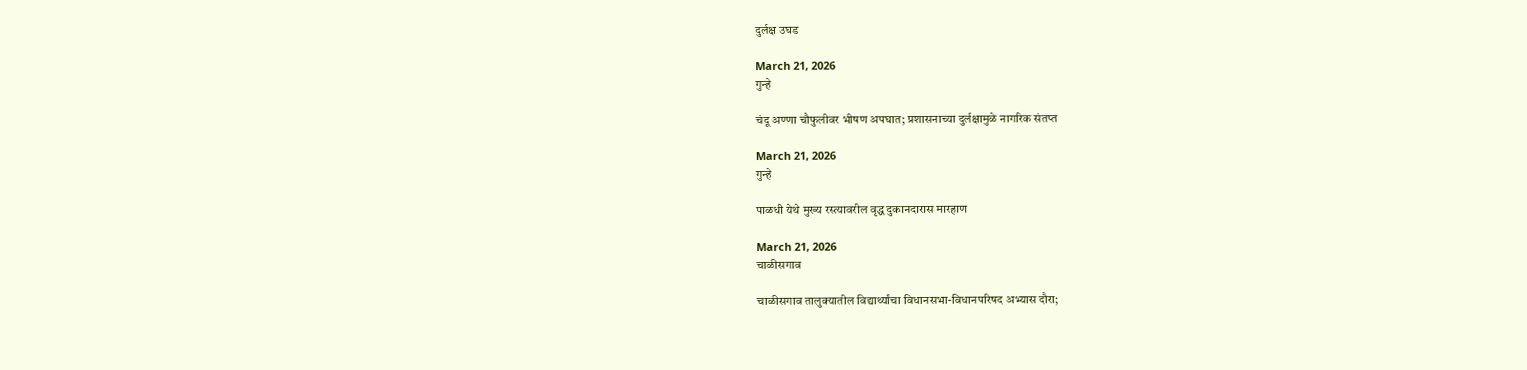दुर्लक्ष उघड

March 21, 2026
गुन्हे

चंदू अण्णा चौफुलीवर भीषण अपघात; प्रशासनाच्या दुर्लक्षामुळे नागरिक संतप्त

March 21, 2026
गुन्हे

पाळधी येथे मुख्य रस्त्यावरील वृद्ध दुकानदारास मारहाण

March 21, 2026
चाळीसगाव

चाळीसगाव तालुक्यातील विद्यार्थ्यांचा विधानसभा-विधानपरिषद अभ्यास दौरा;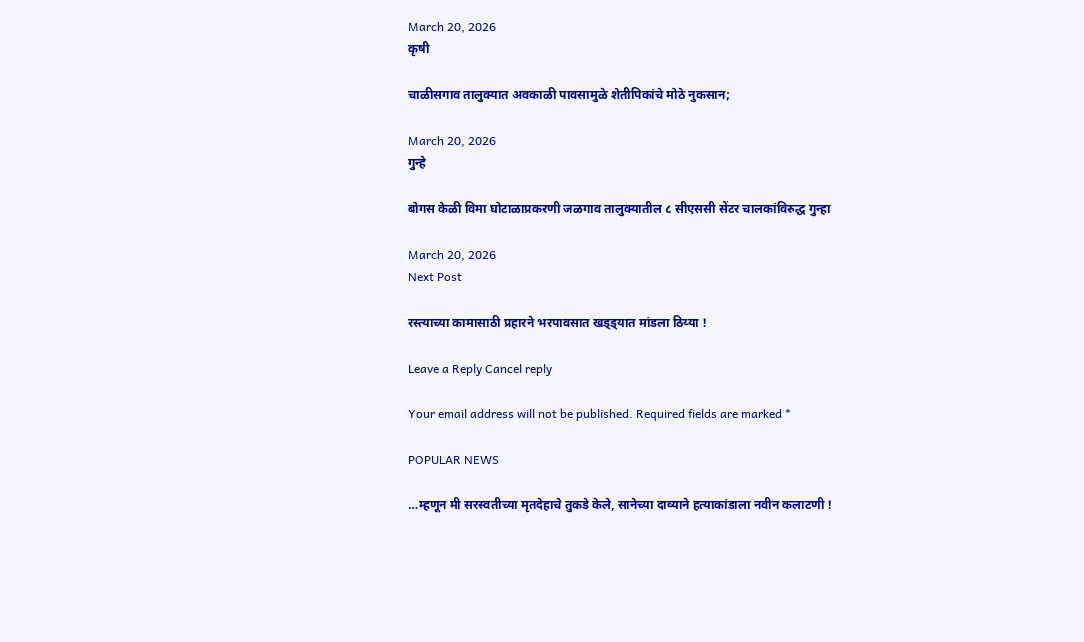March 20, 2026
कृषी

चाळीसगाव तालुक्यात अवकाळी पावसामुळे शेतीपिकांचे मोठे नुकसान;

March 20, 2026
गुन्हे

बोगस केळी विमा घोटाळाप्रकरणी जळगाव तालुक्यातील ८ सीएससी सेंटर चालकांविरुद्ध गुन्हा

March 20, 2026
Next Post

रस्त्याच्या कामासाठी प्रहारने भरपावसात खड्ड्यात मांडला ठिय्या !

Leave a Reply Cancel reply

Your email address will not be published. Required fields are marked *

POPULAR NEWS

…म्हणून मी सरस्वतीच्या मृतदेहाचे तुकडे केले, सानेच्या दाव्याने हत्याकांडाला नवीन कलाटणी !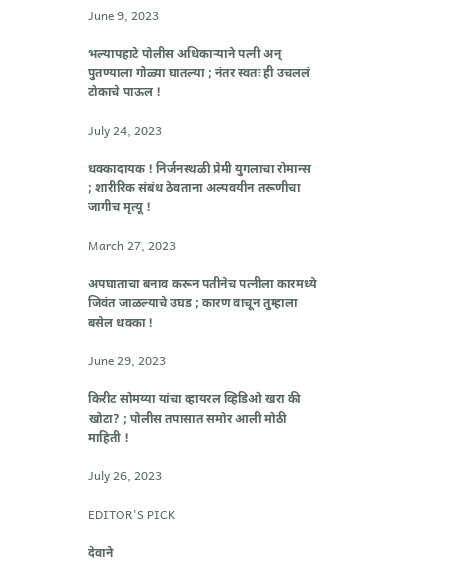June 9, 2023

भल्यापहाटे पोलीस अधिकाऱ्याने पत्नी अन् पुतण्याला गोळ्या घातल्या ; नंतर स्वतः ही उचललं टोकाचे पाऊल !

July 24, 2023

धक्कादायक ! निर्जनस्थळी प्रेमी युगलाचा रोमान्स ; शारीरिक संबंध ठेवताना अल्पवयीन तरूणीचा जागीच मृत्यू !

March 27, 2023

अपघाताचा बनाव करून पतीनेच पत्नीला कारमध्ये जिवंत जाळल्याचे उघड ; कारण वाचून तुम्हाला बसेल धक्का !

June 29, 2023

किरीट सोमय्या यांचा व्हायरल व्हिडिओ खरा की खोटा? ; पोलीस तपासात समोर आली मोठी माहिती !

July 26, 2023

EDITOR'S PICK

देवाने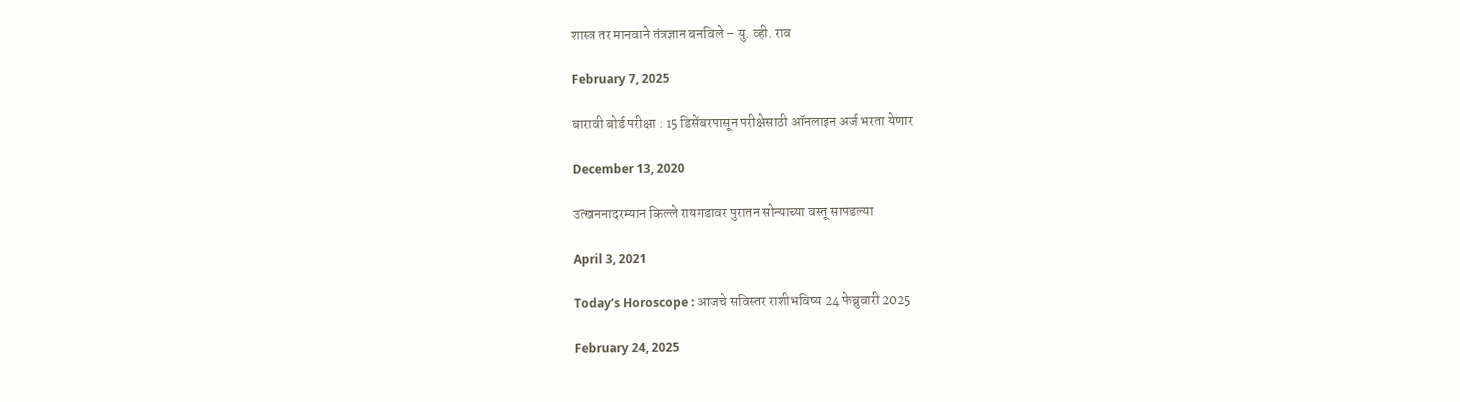शास्त्र तर मानवाने तंत्रज्ञान बनविले – यु. व्ही. राव

February 7, 2025

बारावी बोर्ड परीक्षा : 15 डिसेंबरपासून परीक्षेसाठी ऑनलाइन अर्ज भरता येणार

December 13, 2020

उत्खननादरम्यान किल्ले रायगडावर पुरातन सोन्याच्या वस्तू सापडल्या

April 3, 2021

Today’s Horoscope : आजचे सविस्तर राशीभविष्य 24 फेब्रुवारी 2025

February 24, 2025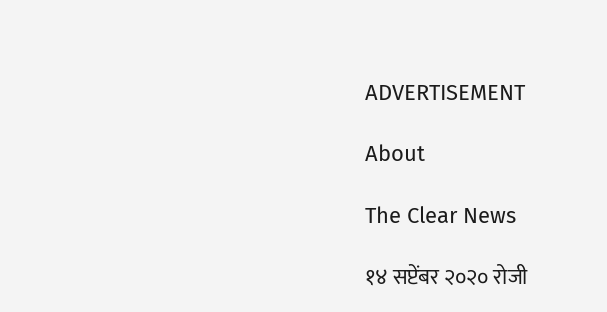ADVERTISEMENT

About

The Clear News

१४ सप्टेंबर २०२० रोजी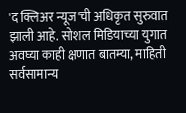'द क्लिअर न्यूज'ची अधिकृत सुरुवात झाली आहे. सोशल मिडियाच्या युगात अवघ्या काही क्षणात बातम्या, माहिती सर्वसामान्य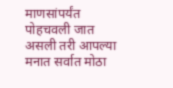माणसांपर्यंत पोहचवली जात असली तरी आपल्या मनात सर्वात मोठा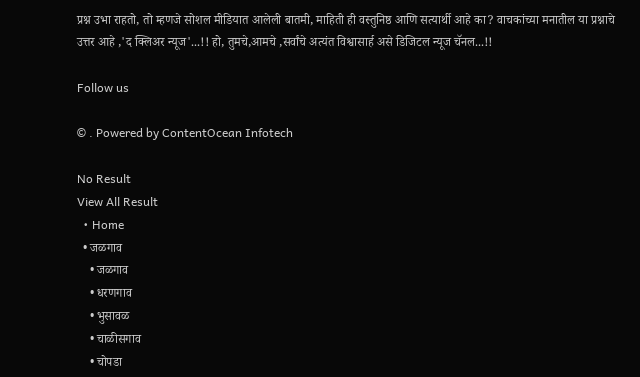प्रश्न उभा राहतो, तो म्हणजे सोशल मीडियात आलेली बातमी, माहिती ही वस्तुनिष्ठ आणि सत्यार्थी आहे का? वाचकांच्या मनातील या प्रश्नाचे उत्तर आहे ,'द क्लिअर न्यूज'...!! हो, तुमचे,आमचे ,सर्वांचे अत्यंत विश्वासार्ह असे डिजिटल न्यूज चॅनल...!!

Follow us

© . Powered by ContentOcean Infotech

No Result
View All Result
  • Home
  • जळगाव
    • जळगाव
    • धरणगाव
    • भुसावळ
    • चाळीसगाव
    • चोपडा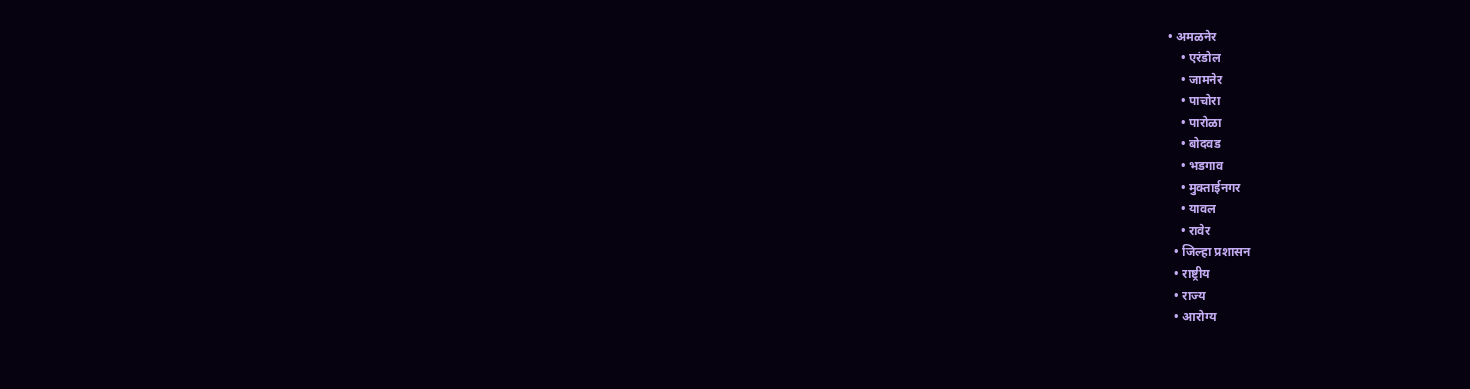• अमळनेर
    • एरंडोल
    • जामनेर
    • पाचोरा
    • पारोळा
    • बोदवड
    • भडगाव
    • मुक्ताईनगर
    • यावल
    • रावेर
  • जिल्हा प्रशासन
  • राष्ट्रीय
  • राज्य
  • आरोग्य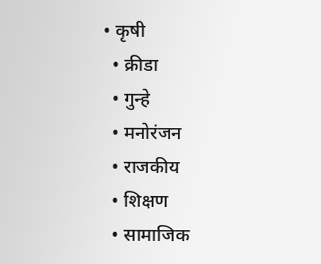• कृषी
  • क्रीडा
  • गुन्हे
  • मनोरंजन
  • राजकीय
  • शिक्षण
  • सामाजिक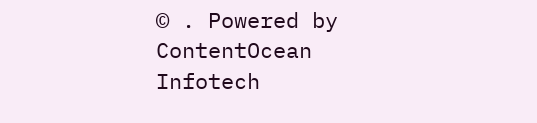© . Powered by ContentOcean Infotech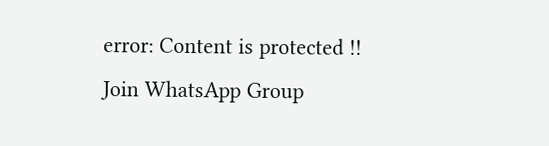error: Content is protected !!
Join WhatsApp Group